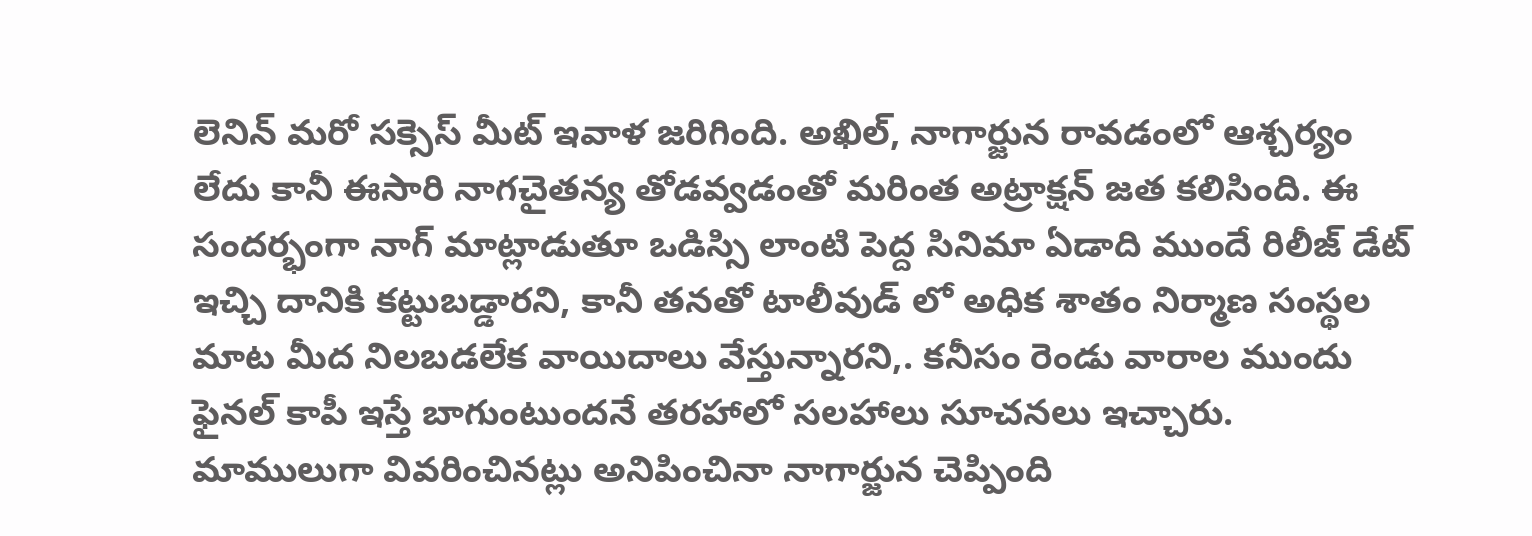లెనిన్ మరో సక్సెస్ మీట్ ఇవాళ జరిగింది. అఖిల్, నాగార్జున రావడంలో ఆశ్చర్యం లేదు కానీ ఈసారి నాగచైతన్య తోడవ్వడంతో మరింత అట్రాక్షన్ జత కలిసింది. ఈ సందర్భంగా నాగ్ మాట్లాడుతూ ఒడిస్సి లాంటి పెద్ద సినిమా ఏడాది ముందే రిలీజ్ డేట్ ఇచ్చి దానికి కట్టుబడ్డారని, కానీ తనతో టాలీవుడ్ లో అధిక శాతం నిర్మాణ సంస్థల మాట మీద నిలబడలేక వాయిదాలు వేస్తున్నారని,. కనీసం రెండు వారాల ముందు ఫైనల్ కాపీ ఇస్తే బాగుంటుందనే తరహాలో సలహాలు సూచనలు ఇచ్చారు.
మాములుగా వివరించినట్లు అనిపించినా నాగార్జున చెప్పింది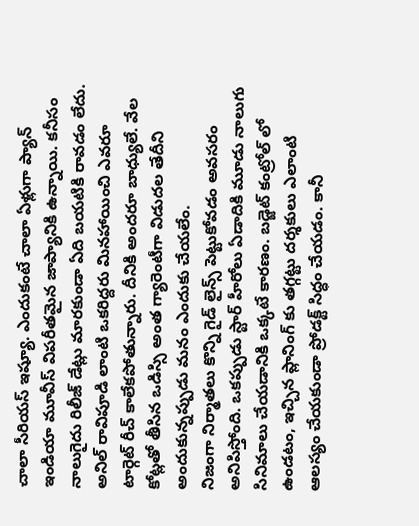చాలా సీరియస్ ఇష్యూ. ఎందుకంటే చాలా ఏళ్లుగా ప్యాన్ ఇండియా మూవీస్ విపరీతమైన జాప్యానికి ఉన్నాయి. కనీసం నాలుగైదు రిలీజ్ డేట్లు మారకుండా ఏది బయటికి రావడం లేదు. అనిల్ రావిపూడి లాంటి ఒకరిద్దరు మినహాయించి ఎవరూ టార్గెట్ రీచ్ కాలేకపోతున్నారు. దీనికి అందరూ బాధ్యులే. వేల కోట్లతో తీసిన ఒడిస్సి అంత గ్యారెంటీగా విడుదల తేదీని అందుకున్నప్పుడు మనం ఎందుకు చేయలేం.
నిజంగా నిర్మాతలు కొన్ని గైడ్ లైన్స్ పెట్టుకోవడం అవసరం అనిపిస్తోంది. ఒకప్పుడు స్టార్ హీరోలు ఏడాదికి మూడు నాలుగు సినిమాలు చేయడానికి ఒక్కటే కారణం. బడ్జెట్ కంట్రోల్ లో ఉండటం, ఇచ్చిన ప్లానింగ్ కు తగ్గట్టు దర్శకులు ఎలాంటి ఆలస్యం చేయకుండా ప్రోడక్ట్ సిద్ధం చేయడం. కానీ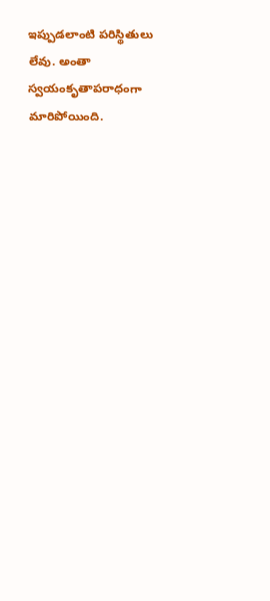ఇప్పుడలాంటి పరిస్థితులు లేవు. అంతా స్వయంకృతాపరాధంగా మారిపోయింది.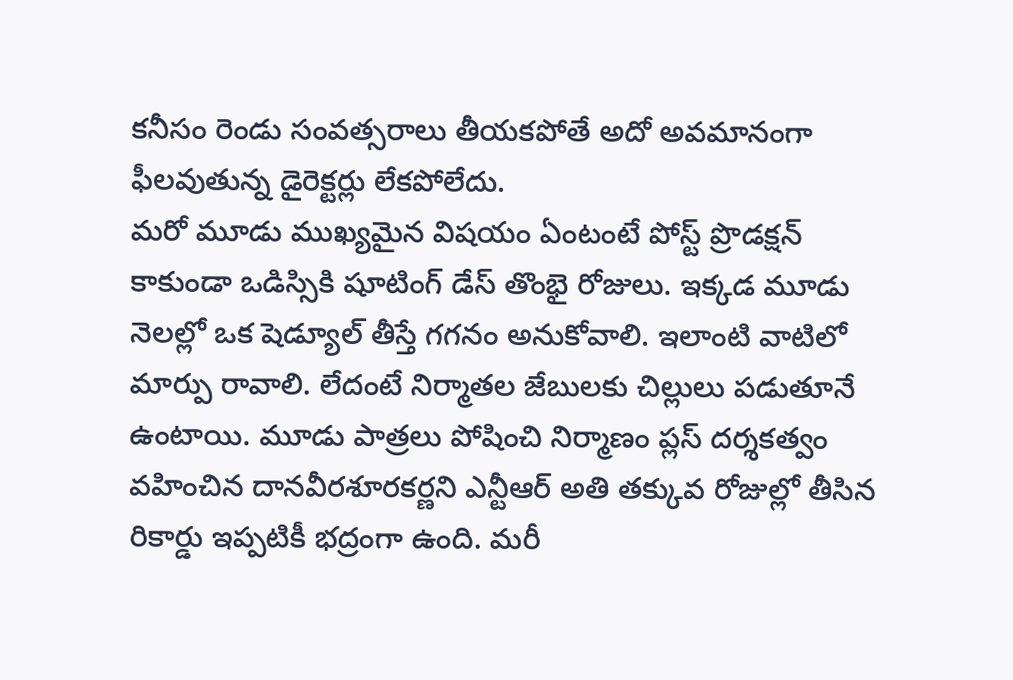కనీసం రెండు సంవత్సరాలు తీయకపోతే అదో అవమానంగా ఫీలవుతున్న డైరెక్టర్లు లేకపోలేదు.
మరో మూడు ముఖ్యమైన విషయం ఏంటంటే పోస్ట్ ప్రొడక్షన్ కాకుండా ఒడిస్సికి షూటింగ్ డేస్ తొంభై రోజులు. ఇక్కడ మూడు నెలల్లో ఒక షెడ్యూల్ తీస్తే గగనం అనుకోవాలి. ఇలాంటి వాటిలో మార్పు రావాలి. లేదంటే నిర్మాతల జేబులకు చిల్లులు పడుతూనే ఉంటాయి. మూడు పాత్రలు పోషించి నిర్మాణం ప్లస్ దర్శకత్వం వహించిన దానవీరశూరకర్ణని ఎన్టీఆర్ అతి తక్కువ రోజుల్లో తీసిన రికార్డు ఇప్పటికీ భద్రంగా ఉంది. మరీ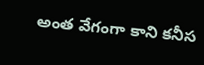అంత వేగంగా కాని కనీస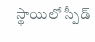స్థాయిలో స్పీడ్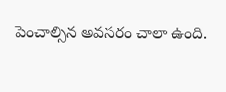పెంచాల్సిన అవసరం చాలా ఉంది.